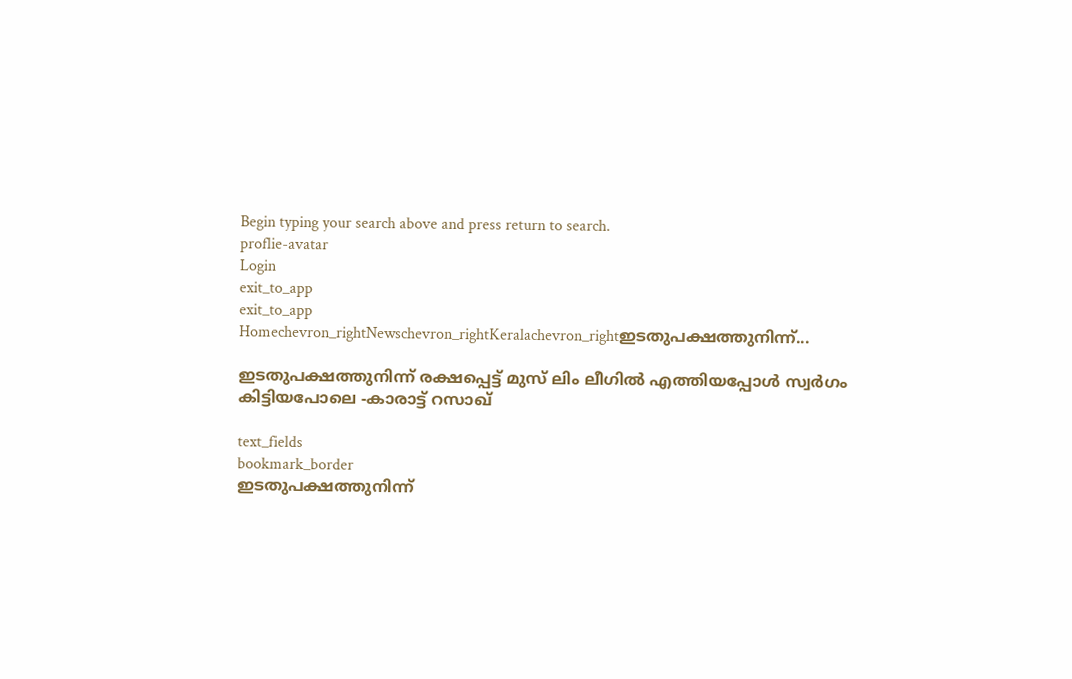Begin typing your search above and press return to search.
proflie-avatar
Login
exit_to_app
exit_to_app
Homechevron_rightNewschevron_rightKeralachevron_rightഇടതുപക്ഷത്തുനിന്ന്...

ഇടതുപക്ഷത്തുനിന്ന് രക്ഷപ്പെട്ട് മുസ് ലിം ലീഗിൽ എത്തിയപ്പോൾ സ്വർഗം കിട്ടിയപോലെ -കാരാട്ട് റസാഖ്

text_fields
bookmark_border
ഇടതുപക്ഷത്തുനിന്ന്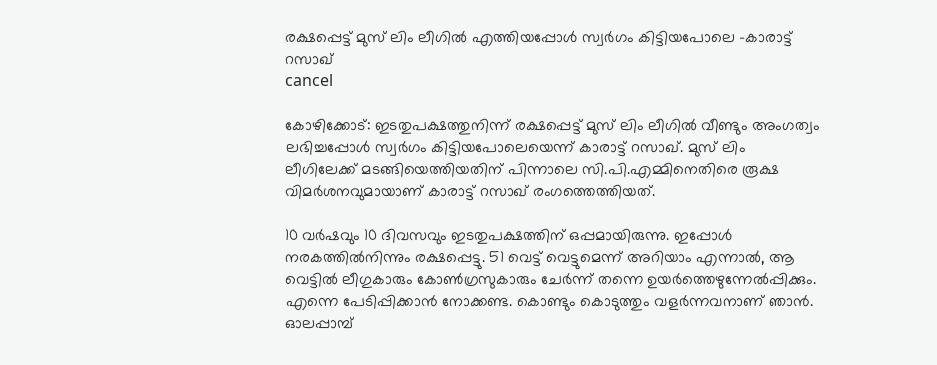രക്ഷപ്പെട്ട് മുസ് ലിം ലീഗിൽ എത്തിയപ്പോൾ സ്വർഗം കിട്ടിയപോലെ -കാരാട്ട് റസാഖ്
cancel

കോഴിക്കോട്: ഇടതുപക്ഷത്തുനിന്ന് രക്ഷപ്പെട്ട് മുസ് ലിം ലീഗിൽ വീണ്ടും അംഗത്വം ലഭിച്ചപ്പോൾ സ്വർഗം കിട്ടിയപോലെയെന്ന് കാരാട്ട് റസാഖ്. മുസ് ലിം ലീഗിലേക്ക് മടങ്ങിയെത്തിയതിന് പിന്നാലെ സി.പി.എമ്മിനെതിരെ രൂക്ഷ വിമർശനവുമായാണ് കാരാട്ട് റസാഖ് രംഗത്തെത്തിയത്.

10 വർഷവും 10 ദിവസവും ഇടതുപക്ഷത്തിന് ഒപ്പമായിരുന്നു. ഇപ്പോൾ നരകത്തില്‍നിന്നും രക്ഷപ്പെട്ടു. 51 വെട്ട് വെട്ടുമെന്ന് അറിയാം എന്നാൽ, ആ വെട്ടിൽ ലീഗുകാരും കോൺഗ്രസുകാരും ചേർന്ന് തന്നെ ഉയർത്തെഴുന്നേൽപ്പിക്കും. എന്നെ പേടിപ്പിക്കാൻ നോക്കണ്ട. കൊണ്ടും കൊടുത്തും വളർന്നവനാണ് ഞാൻ. ഓലപ്പാമ്പ്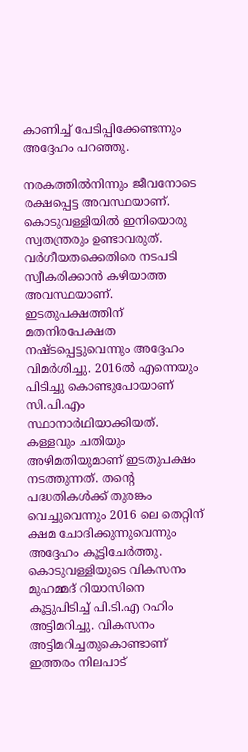കാണിച്ച് പേടിപ്പിക്കേണ്ടന്നും അദ്ദേഹം പറഞ്ഞു.

നരകത്തിൽനിന്നും ജീവനോടെ രക്ഷപ്പെട്ട അവസ്ഥയാണ്. കൊടുവള്ളിയിൽ ഇനിയൊരു സ്വതന്ത്രരും ഉണ്ടാവരുത്. വർഗീയതക്കെതിരെ നടപടി സ്വീകരിക്കാൻ കഴിയാത്ത അവസ്ഥയാണ്. ഇടതുപക്ഷത്തിന് മതനിരപേക്ഷത നഷ്ടപ്പെട്ടുവെന്നും അദ്ദേഹം വിമർശിച്ചു. 2016ൽ എന്നെയും പിടിച്ചു കൊണ്ടുപോയാണ് സി.പി.എം സ്ഥാനാർഥിയാക്കിയത്. കള്ളവും ചതിയും അഴിമതിയുമാണ് ഇടതുപക്ഷം നടത്തുന്നത്. തന്റെ പദ്ധതികൾക്ക് തുരങ്കം വെച്ചുവെന്നും 2016 ലെ തെറ്റിന് ക്ഷമ ചോദിക്കുന്നുവെന്നും അദ്ദേഹം കൂട്ടിചേർത്തു. കൊടുവള്ളിയുടെ വികസനം മുഹമ്മദ് റിയാസിനെ കൂട്ടുപിടിച്ച് പി.ടി.എ റഹിം അട്ടിമറിച്ചു. വികസനം അട്ടിമറിച്ചതുകൊണ്ടാണ് ഇത്തരം നിലപാട്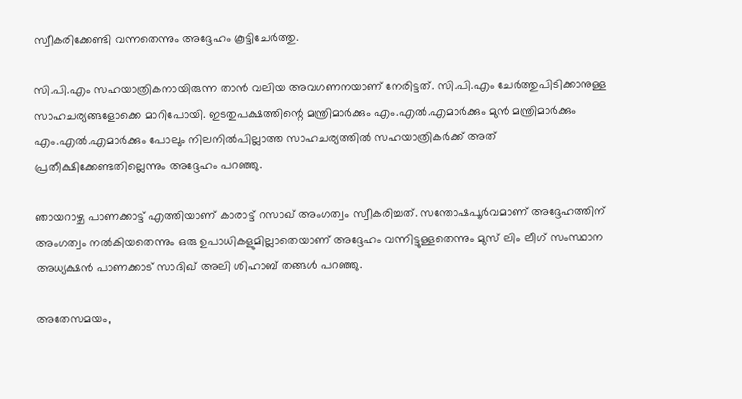സ്വീകരിക്കേണ്ടി വന്നതെന്നും അദ്ദേഹം കൂട്ടിചേർ‍ത്തു.

സി.പി.എം സഹയാത്രികനായിരുന്ന താൻ വലിയ അവഗണനയാണ് നേരിട്ടത്. സി.പി.എം ചേർത്തുപിടിക്കാനുള്ള സാഹചര്യങ്ങളോക്കെ മാറിപോയി. ഇടതുപക്ഷത്തിന്റെ മന്ത്രിമാർക്കും എം.എൽ.എമാർക്കും മുൻ മന്ത്രിമാർക്കും എം.എൽ.എമാർക്കും പോലും നിലനിൽപില്ലാത്ത സാഹചര്യത്തിൽ സഹയാത്രികർക്ക് അത് പ്രതീക്ഷിക്കേണ്ടതില്ലെന്നും അദ്ദേഹം പറഞ്ഞു.

ഞായറാഴ്ച പാണക്കാട്ട് എത്തിയാണ് കാരാട്ട് റസാഖ് അംഗത്വം സ്വീകരിച്ചത്. സന്തോഷപൂർവമാണ് അദ്ദേഹത്തിന് അംഗത്വം നൽകിയതെന്നും ഒരു ഉപാധികളുമില്ലാതെയാണ് അദ്ദേഹം വന്നിട്ടുള്ളതെന്നും മുസ് ലിം ലീഗ് സംസ്ഥാന അധ്യക്ഷൻ പാണക്കാട് സാദിഖ് അലി ശിഹാബ് തങ്ങൾ പറഞ്ഞു.

അതേസമയം,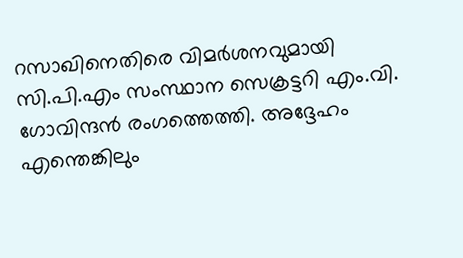റസാഖിനെതിരെ വിമർശനവുമായി സി.പി.എം സംസ്ഥാന സെക്രട്ടറി എം.വി. ഗോവിന്ദൻ രംഗത്തെത്തി. അദ്ദേഹം എന്തെങ്കിലും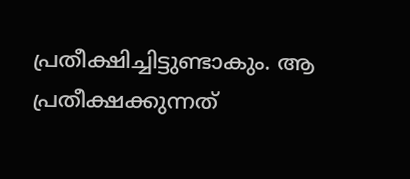പ്രതീക്ഷിച്ചിട്ടുണ്ടാകും. ആ പ്രതീക്ഷക്കുന്നത്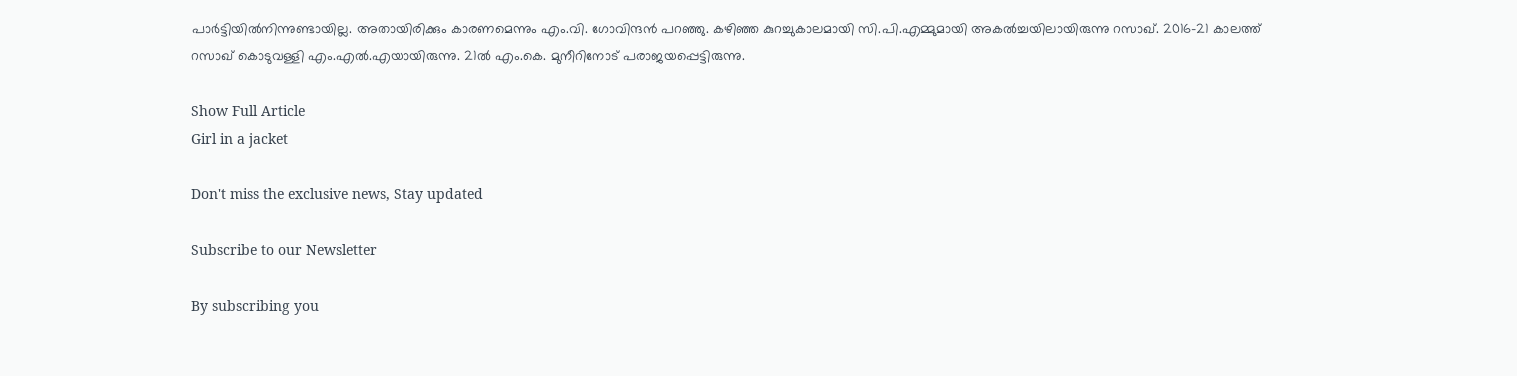പാർട്ടിയിൽനിന്നുണ്ടായില്ല. അതായിരിക്കും കാരണമെന്നും എം.വി. ഗോവിന്ദൻ പറഞ്ഞു. കഴിഞ്ഞ കുറച്ചുകാലമായി സി.പി.എമ്മുമായി അകൽച്ചയിലായിരുന്നു റസാഖ്. 2016-21 കാലത്ത് റസാഖ് കൊടുവള്ളി എം.എൽ.എയായിരുന്നു. 21ൽ എം.കെ. മുനീറിനോട് പരാജയപ്പെട്ടിരുന്നു.

Show Full Article
Girl in a jacket

Don't miss the exclusive news, Stay updated

Subscribe to our Newsletter

By subscribing you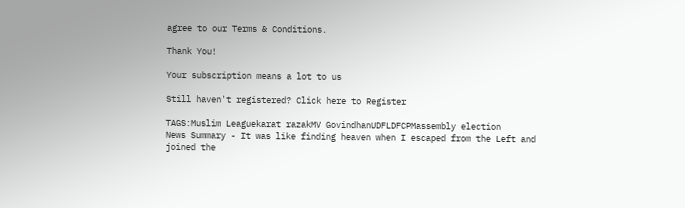agree to our Terms & Conditions.

Thank You!

Your subscription means a lot to us

Still haven't registered? Click here to Register

TAGS:Muslim Leaguekarat razakMV GovindhanUDFLDFCPMassembly election
News Summary - It was like finding heaven when I escaped from the Left and joined the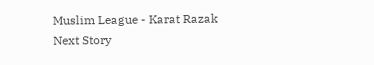Muslim League - Karat Razak
Next Story